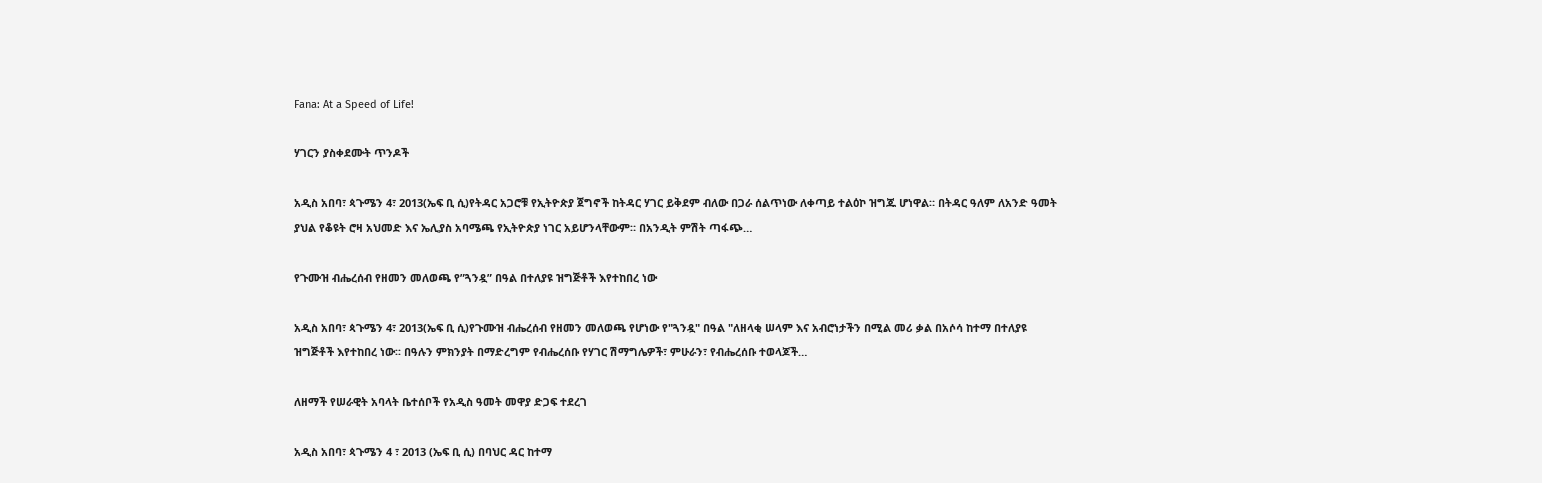Fana: At a Speed of Life!

ሃገርን ያስቀደሙት ጥንዶች

አዲስ አበባ፣ ጳጉሜን 4፣ 2013(ኤፍ ቢ ሲ)የትዳር አጋሮቹ የኢትዮጵያ ጀግኖች ከትዳር ሃገር ይቅደም ብለው በጋራ ሰልጥነው ለቀጣይ ተልዕኮ ዝግጁ ሆነዋል። በትዳር ዓለም ለአንድ ዓመት ያህል የቆዩት ሮዛ አህመድ እና ኤሊያስ አባሜጫ የኢትዮጵያ ነገር አይሆንላቸውም። በአንዲት ምሽት ጣፋጭ…

የጉሙዝ ብሔረሰብ የዘመን መለወጫ የ”ጓንዷ” በዓል በተለያዩ ዝግጅቶች እየተከበረ ነው

አዲስ አበባ፣ ጳጉሜን 4፣ 2013(ኤፍ ቢ ሲ)የጉሙዝ ብሔረሰብ የዘመን መለወጫ የሆነው የ"ጓንዷ" በዓል "ለዘላቂ ሠላም እና አብሮነታችን በሚል መሪ ቃል በአሶሳ ከተማ በተለያዩ ዝግጅቶች እየተከበረ ነው፡፡ በዓሉን ምክንያት በማድረግም የብሔረሰቡ የሃገር ሽማግሌዎች፣ ምሁራን፣ የብሔረሰቡ ተወላጆች…

ለዘማች የሠራዊት አባላት ቤተሰቦች የአዲስ ዓመት መዋያ ድጋፍ ተደረገ

አዲስ አበባ፣ ጳጉሜን 4 ፣ 2013 (ኤፍ ቢ ሲ) በባህር ዳር ከተማ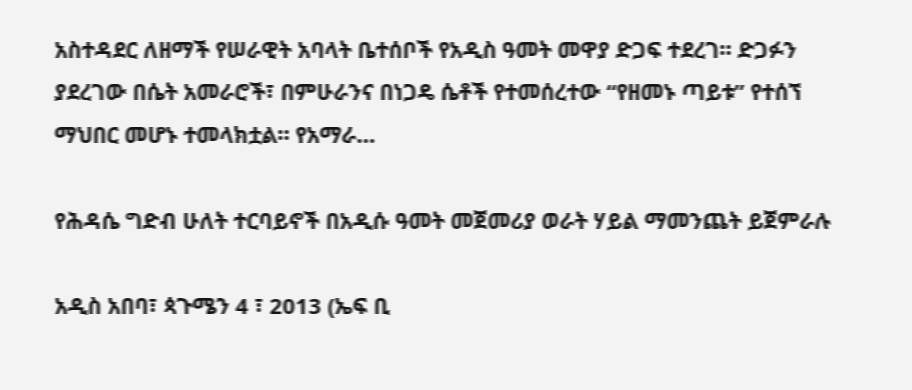አስተዳደር ለዘማች የሠራዊት አባላት ቤተሰቦች የአዲስ ዓመት መዋያ ድጋፍ ተደረገ። ድጋፉን ያደረገው በሴት አመራሮች፣ በምሁራንና በነጋዴ ሴቶች የተመሰረተው “የዘመኑ ጣይቱ” የተሰኘ ማህበር መሆኑ ተመላክቷል። የአማራ…

የሕዳሴ ግድብ ሁለት ተርባይኖች በአዲሱ ዓመት መጀመሪያ ወራት ሃይል ማመንጨት ይጀምራሉ

አዲስ አበባ፣ ጳጉሜን 4 ፣ 2013 (ኤፍ ቢ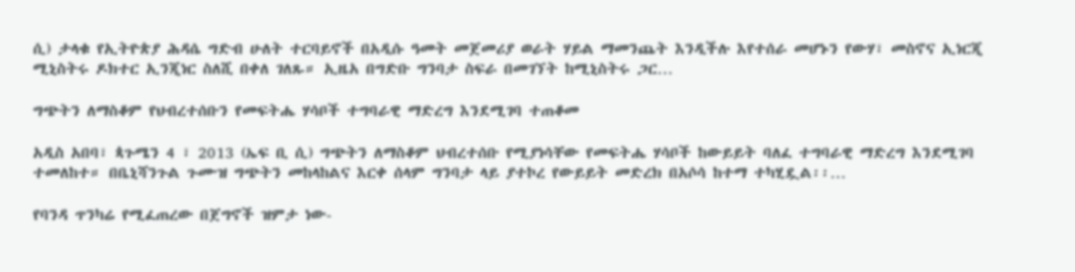ሲ) ታላቁ የኢትዮጵያ ሕዳሴ ግድብ ሁለት ተርባይኖች በአዲሱ ዓመት መጀመሪያ ወራት ሃይል ማመንጨት እንዲችሉ እየተሰራ መሆኑን የውሃ፣ መስኖና ኢነርጂ ሚኒስትሩ ዶክተር ኢንጂነር ስለሺ በቀለ ገለጹ። ኢዜአ በግድቡ ግንባታ ስፍራ በመገኘት ከሚኒስትሩ ጋር…

ግጭትን ለማስቆም የህብረተሰቡን የመፍትሔ ሃሳቦች ተግባራዊ ማድረግ እንደሚገባ ተጠቆመ

አዲስ አበባ፣ ጳጉሜን 4 ፣ 2013 (ኤፍ ቢ ሲ) ግጭትን ለማስቆም ህብረተሰቡ የሚያነሳቸው የመፍትሔ ሃሳቦች ከውይይት ባለፈ ተግባራዊ ማድረግ እንደሚገባ ተመለከተ። በቤኒሻንጉል ጉሙዝ ግጭትን መከላከልና እርቀ ሰላም ግንባታ ላይ ያተኮረ የውይይት መድረክ በአሶሳ ከተማ ተካሂዷል፡፡…

የባንዳ ጥንካሬ የሚፈጠረው በጀግኖች ዝምታ ነው-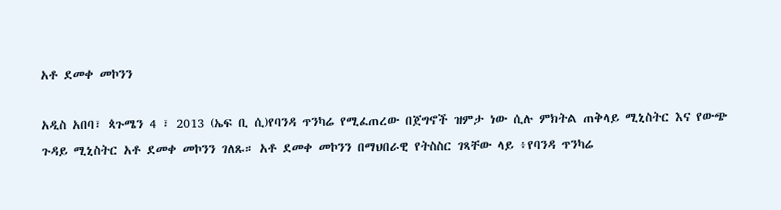አቶ ደመቀ መኮንን

አዲስ አበባ፣ ጳጉሜን 4 ፣ 2013 (ኤፍ ቢ ሲ)የባንዳ ጥንካሬ የሚፈጠረው በጀግኖች ዝምታ ነው ሲሉ ምክትል ጠቅላይ ሚኒስትር እና የውጭ ጉዳይ ሚኒስትር አቶ ደመቀ መኮንን ገለጹ። አቶ ደመቀ መኮንን በማህበራዊ የትስስር ገጻቸው ላይ ፥የባንዳ ጥንካሬ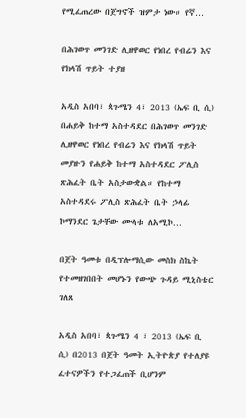የሚፈጠረው በጀግኖች ዝምታ ነው። የኛ…

በሕገወጥ መንገድ ሊዘዋወር የነበረ የብሬን እና የክላሽ ጥይት ተያዘ

አዲስ አበባ፣ ጳጉሜን 4፣ 2013 (ኤፍ ቢ ሲ) በሐይቅ ከተማ አስተዳደር በሕገወጥ መንገድ ሊዘዋወር የነበረ የብሬን እና የክላሽ ጥይት መያዙን የሐይቅ ከተማ አስተዳደር ፖሊስ ጽሕፈት ቤት አስታውቋል። የከተማ አስተዳደሩ ፖሊስ ጽሕፈት ቤት ኃላፊ ኮማንደር ጌታቸው ሙላቱ ለአሚኮ…

በጀት ዓመቱ በዲፕሎማሲው መስክ ስኬት የተመዘገበበት መሆኑን የውጭ ጉዳይ ሚኒስቴር ገለጸ

አዲስ አበባ፣ ጳጉሜን 4 ፣ 2013 (ኤፍ ቢ ሲ) በ2013 በጀት ዓመት ኢትዮጵያ የተለያዩ ፈተናዎችን የተጋፈጠች ቢሆንም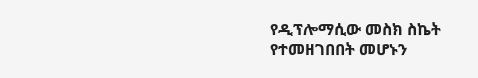የዲፕሎማሲው መስክ ስኬት የተመዘገበበት መሆኑን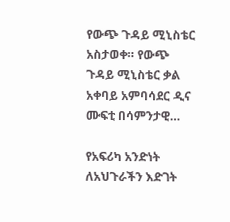የውጭ ጉዳይ ሚኒስቴር አስታወቀ። የውጭ ጉዳይ ሚኒስቴር ቃል አቀባይ አምባሳደር ዲና ሙፍቲ በሳምንታዊ…

የአፍሪካ አንድነት ለአህጉራችን እድገት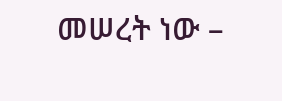መሠረት ነው –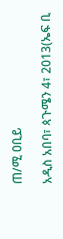ጠ/ሚ ዐቢይ

አዲስ አበባ፣ ጳጉሜን 4፣ 2013(ኤፍ ቢ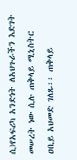ሲ)የአፍሪካ አንድነት ለአህጉራችን እድገት መሠረት ነው ሲሉ ጠቅላይ ሚኒስትር ዐቢይ አህመድ ገለጹ፡፡ ጠቅላይ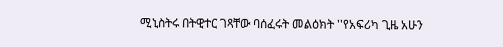ሚኒስትሩ በትዊተር ገጻቸው ባሰፈሩት መልዕክት ''የአፍሪካ ጊዜ አሁን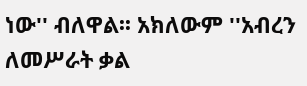ነው'' ብለዋል፡፡ አክለውም ''አብረን ለመሥራት ቃል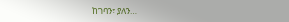ከገባን፣ ያለን…